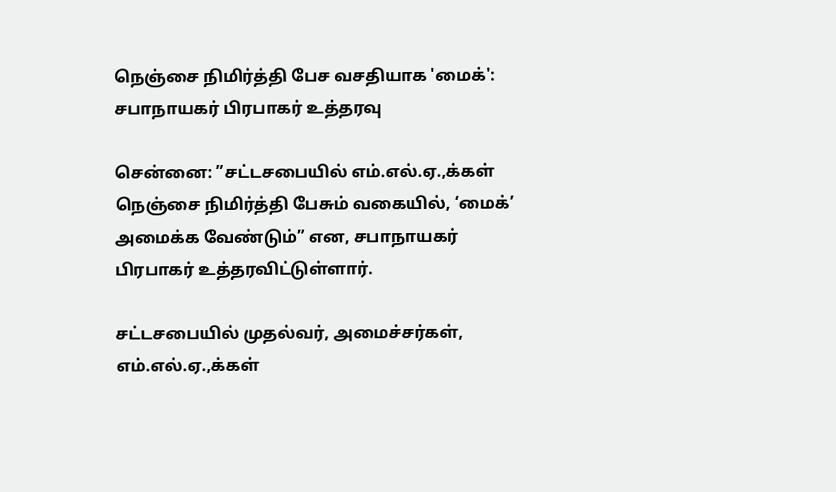நெஞ்சை நிமிர்த்தி பேச வசதியாக 'மைக்': சபாநாயகர் பிரபாகர் உத்தரவு

சென்னை: ”சட்டசபையில் எம்.எல்.ஏ.,க்கள் நெஞ்சை நிமிர்த்தி பேசும் வகையில், ‘மைக்’ அமைக்க வேண்டும்” என, சபாநாயகர் பிரபாகர் உத்தரவிட்டுள்ளார்.

சட்டசபையில் முதல்வர், அமைச்சர்கள், எம்.எல்.ஏ.,க்கள்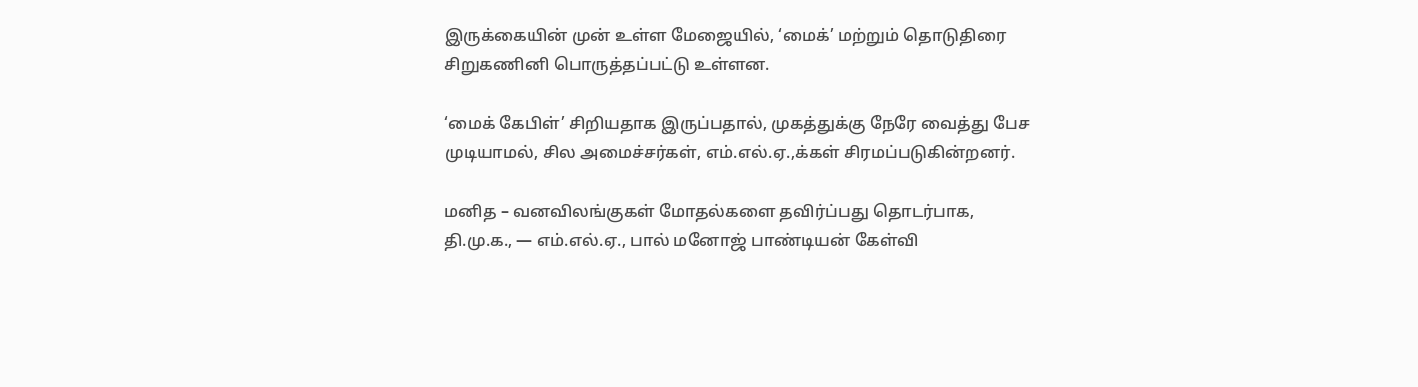இருக்கையின் முன் உள்ள மேஜையில், ‘மைக்’ மற்றும் தொடுதிரை சிறுகணினி பொருத்தப்பட்டு உள்ளன.

‘மைக் கேபிள்’ சிறியதாக இருப்பதால், முகத்துக்கு நேரே வைத்து பேச முடியாமல், சில அமைச்சர்கள், எம்.எல்.ஏ.,க்கள் சிரமப்படுகின்றனர்.

மனித – வனவிலங்குகள் மோதல்களை தவிர்ப்பது தொடர்பாக, தி.மு.க., — எம்.எல்.ஏ., பால் மனோஜ் பாண்டியன் கேள்வி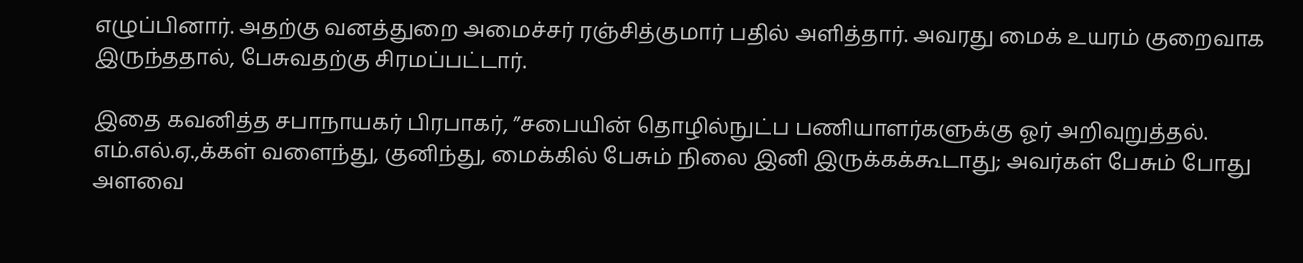எழுப்பினார். அதற்கு வனத்துறை அமைச்சர் ரஞ்சித்குமார் பதில் அளித்தார். அவரது மைக் உயரம் குறைவாக இருந்ததால், பேசுவதற்கு சிரமப்பட்டார்.

இதை கவனித்த சபாநாயகர் பிரபாகர், ”சபையின் தொழில்நுட்ப பணியாளர்களுக்கு ஓர் அறிவுறுத்தல். எம்.எல்.ஏ.,க்கள் வளைந்து, குனிந்து, மைக்கில் பேசும் நிலை இனி இருக்கக்கூடாது; அவர்கள் பேசும் போது அளவை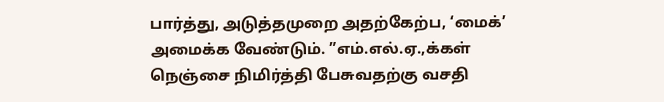பார்த்து, அடுத்தமுறை அதற்கேற்ப, ‘மைக்’ அமைக்க வேண்டும். ”எம்.எல்.ஏ.,க்கள் நெஞ்சை நிமிர்த்தி பேசுவதற்கு வசதி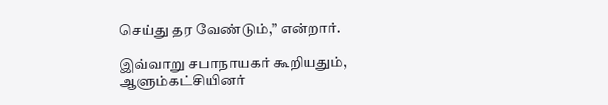செய்து தர வேண்டும்,” என்றார்.

இவ்வாறு சபாநாயகர் கூறியதும், ஆளும்கட்சியினர்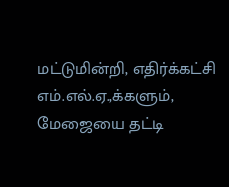மட்டுமின்றி, எதிர்க்கட்சி எம்.எல்.ஏ.,க்களும், மேஜையை தட்டி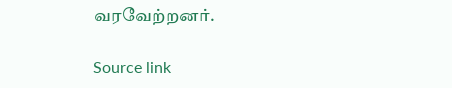வரவேற்றனர்.

Source link